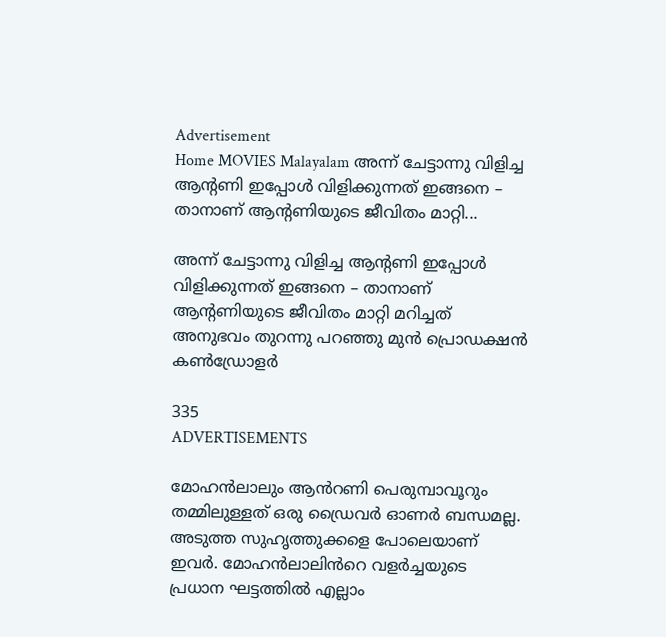Advertisement
Home MOVIES Malayalam അന്ന് ചേട്ടാന്നു വിളിച്ച ആന്റണി ഇപ്പോൾ വിളിക്കുന്നത് ഇങ്ങനെ – താനാണ് ആന്റണിയുടെ ജീവിതം മാറ്റി...

അന്ന് ചേട്ടാന്നു വിളിച്ച ആന്റണി ഇപ്പോൾ വിളിക്കുന്നത് ഇങ്ങനെ – താനാണ് ആന്റണിയുടെ ജീവിതം മാറ്റി മറിച്ചത് അനുഭവം തുറന്നു പറഞ്ഞു മുൻ പ്രൊഡക്ഷൻ കൺഡ്രോളർ

335
ADVERTISEMENTS

മോഹൻലാലും ആൻറണി പെരുമ്പാവൂറും തമ്മിലുള്ളത് ഒരു ഡ്രൈവർ ഓണർ ബന്ധമല്ല. അടുത്ത സുഹൃത്തുക്കളെ പോലെയാണ് ഇവർ. മോഹൻലാലിൻറെ വളർച്ചയുടെ പ്രധാന ഘട്ടത്തിൽ എല്ലാം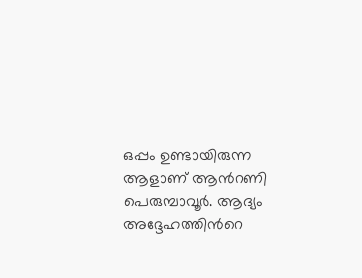ഒപ്പം ഉണ്ടായിരുന്ന ആളാണ് ആൻറണി പെരുമ്പാവൂർ. ആദ്യം അദ്ദേഹത്തിൻറെ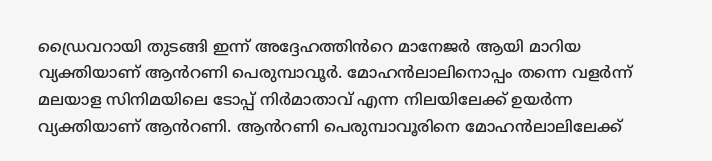ഡ്രൈവറായി തുടങ്ങി ഇന്ന് അദ്ദേഹത്തിൻറെ മാനേജർ ആയി മാറിയ വ്യക്തിയാണ് ആൻറണി പെരുമ്പാവൂർ. മോഹൻലാലിനൊപ്പം തന്നെ വളർന്ന് മലയാള സിനിമയിലെ ടോപ്പ് നിർമാതാവ് എന്ന നിലയിലേക്ക് ഉയർന്ന വ്യക്തിയാണ് ആൻറണി. ആൻറണി പെരുമ്പാവൂരിനെ മോഹൻലാലിലേക്ക്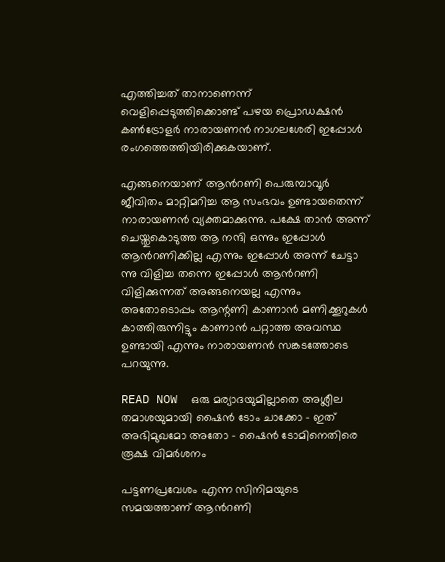എത്തിച്ചത് താനാണെന്ന് വെളിപ്പെടുത്തിക്കൊണ്ട് പഴയ പ്രൊഡക്ഷൻ കൺട്രോളർ നാരായണൻ നാഗലശേരി ഇപ്പോൾ രംഗത്തെത്തിയിരിക്കുകയാണ്.

എങ്ങനെയാണ് ആൻറണി പെരുമ്പാവൂർ ജീവിതം മാറ്റിമറിച്ച ആ സംഭവം ഉണ്ടായതെന്ന് നാരായണൻ വ്യക്തമാക്കുന്നു. പക്ഷേ താൻ അന്ന് ചെയ്തുകൊടുത്ത ആ നന്ദി ഒന്നും ഇപ്പോൾ ആൻറണിക്കില്ല എന്നും ഇപ്പോൾ അന്ന് ചേട്ടാ ന്നു വിളിച്ച തന്നെ ഇപ്പോൾ ആൻറണി വിളിക്കുന്നത് അങ്ങനെയല്ല എന്നും അതോടൊപ്പം ആന്റണി കാണാൻ മണിക്കൂറുകൾ കാത്തിരുന്നിട്ടും കാണാൻ പറ്റാത്ത അവസ്ഥ ഉണ്ടായി എന്നും നാരായണൻ സങ്കടത്തോടെ പറയുന്നു.

READ NOW  ഒരു മര്യാദയുമില്ലാതെ അശ്ലീല തമാശയുമായി ഷൈൻ ടോം ചാക്കോ - ഇത് അഭിമുഖമോ അതോ - ഷൈൻ ടോമിനെതിരെ രൂക്ഷ വിമർശനം

പട്ടണപ്രവേശം എന്ന സിനിമയുടെ സമയത്താണ് ആൻറണി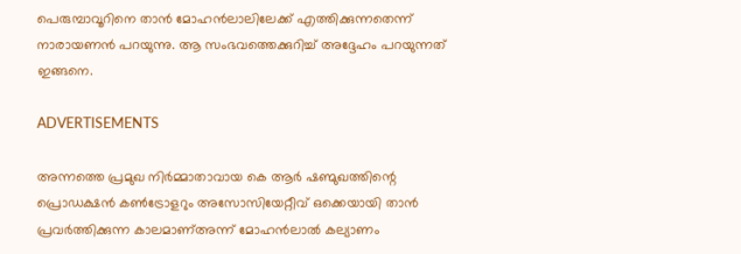പെരുമ്പാവൂറിനെ താൻ മോഹൻലാലിലേക്ക് എത്തിക്കുന്നതെന്ന് നാരായണൻ പറയുന്നു. ആ സംഭവത്തെക്കുറിച്ച് അദ്ദേഹം പറയുന്നത് ഇങ്ങനെ.

ADVERTISEMENTS

അന്നത്തെ പ്രമുഖ നിർമ്മാതാവായ കെ ആർ ഷണ്മുഖത്തിന്റെ പ്രൊഡക്ഷൻ കൺട്രോളറും അസോസിയേറ്റീവ് ഒക്കെയായി താൻ പ്രവർത്തിക്കുന്ന കാലമാണ്അന്ന് മോഹൻലാൽ കല്യാണം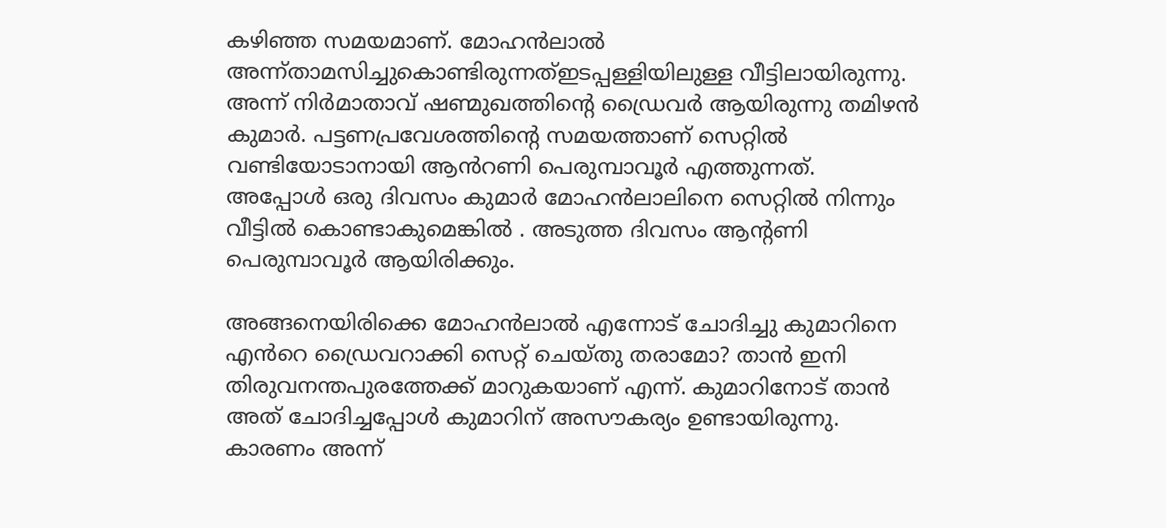കഴിഞ്ഞ സമയമാണ്. മോഹൻലാൽ അന്ന്താമസിച്ചുകൊണ്ടിരുന്നത്ഇടപ്പള്ളിയിലുള്ള വീട്ടിലായിരുന്നു. അന്ന് നിർമാതാവ് ഷണ്മുഖത്തിന്റെ ഡ്രൈവർ ആയിരുന്നു തമിഴൻ കുമാർ. പട്ടണപ്രവേശത്തിന്റെ സമയത്താണ് സെറ്റിൽ വണ്ടിയോടാനായി ആൻറണി പെരുമ്പാവൂർ എത്തുന്നത്. അപ്പോൾ ഒരു ദിവസം കുമാർ മോഹൻലാലിനെ സെറ്റിൽ നിന്നും വീട്ടിൽ കൊണ്ടാകുമെങ്കിൽ . അടുത്ത ദിവസം ആന്റണി പെരുമ്പാവൂർ ആയിരിക്കും.

അങ്ങനെയിരിക്കെ മോഹൻലാൽ എന്നോട് ചോദിച്ചു കുമാറിനെ എൻറെ ഡ്രൈവറാക്കി സെറ്റ് ചെയ്തു തരാമോ? താൻ ഇനി തിരുവനന്തപുരത്തേക്ക് മാറുകയാണ് എന്ന്. കുമാറിനോട് താൻ അത് ചോദിച്ചപ്പോൾ കുമാറിന് അസൗകര്യം ഉണ്ടായിരുന്നു. കാരണം അന്ന്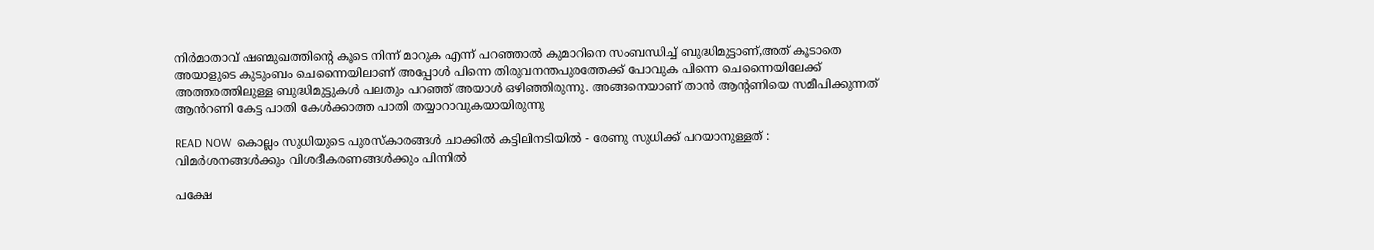നിർമാതാവ് ഷണ്മുഖത്തിന്റെ കൂടെ നിന്ന് മാറുക എന്ന് പറഞ്ഞാൽ കുമാറിനെ സംബന്ധിച്ച് ബുദ്ധിമുട്ടാണ്,അത് കൂടാതെ അയാളുടെ കുടുംബം ചെന്നൈയിലാണ് അപ്പോൾ പിന്നെ തിരുവനന്തപുരത്തേക്ക് പോവുക പിന്നെ ചെന്നൈയിലേക്ക് അത്തരത്തിലുള്ള ബുദ്ധിമുട്ടുകൾ പലതും പറഞ്ഞ് അയാൾ ഒഴിഞ്ഞിരുന്നു. അങ്ങനെയാണ് താൻ ആന്റണിയെ സമീപിക്കുന്നത് ആൻറണി കേട്ട പാതി കേൾക്കാത്ത പാതി തയ്യാറാവുകയായിരുന്നു

READ NOW  കൊല്ലം സുധിയുടെ പുരസ്‌കാരങ്ങൾ ചാക്കിൽ കട്ടിലിനടിയിൽ - രേണു സുധിക്ക് പറയാനുള്ളത് : വിമർശനങ്ങൾക്കും വിശദീകരണങ്ങൾക്കും പിന്നിൽ

പക്ഷേ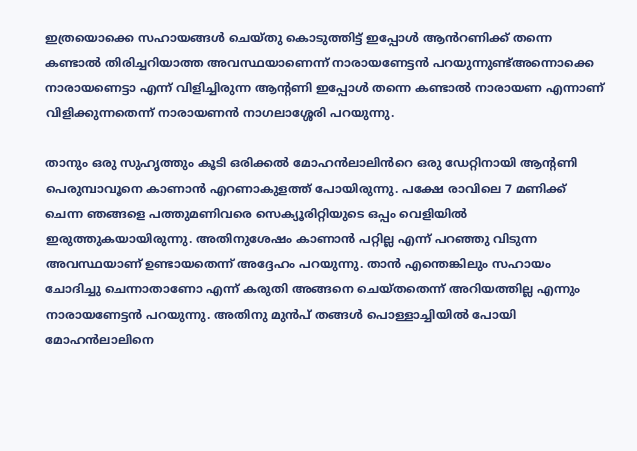ഇത്രയൊക്കെ സഹായങ്ങൾ ചെയ്തു കൊടുത്തിട്ട് ഇപ്പോൾ ആൻറണിക്ക് തന്നെ കണ്ടാൽ തിരിച്ചറിയാത്ത അവസ്ഥയാണെന്ന് നാരായണേട്ടൻ പറയുന്നുണ്ട്അന്നൊക്കെ നാരായണെട്ടാ എന്ന് വിളിച്ചിരുന്ന ആന്റണി ഇപ്പോൾ തന്നെ കണ്ടാൽ നാരായണ എന്നാണ് വിളിക്കുന്നതെന്ന് നാരായണൻ നാഗലാശ്ശേരി പറയുന്നു.

താനും ഒരു സുഹൃത്തും കൂടി ഒരിക്കൽ മോഹൻലാലിൻറെ ഒരു ഡേറ്റിനായി ആന്റണി പെരുമ്പാവൂനെ കാണാൻ എറണാകുളത്ത് പോയിരുന്നു. പക്ഷേ രാവിലെ 7 മണിക്ക് ചെന്ന ഞങ്ങളെ പത്തുമണിവരെ സെക്യൂരിറ്റിയുടെ ഒപ്പം വെളിയിൽ ഇരുത്തുകയായിരുന്നു. അതിനുശേഷം കാണാൻ പറ്റില്ല എന്ന് പറഞ്ഞു വിടുന്ന അവസ്ഥയാണ് ഉണ്ടായതെന്ന് അദ്ദേഹം പറയുന്നു. താൻ എന്തെങ്കിലും സഹായം ചോദിച്ചു ചെന്നാതാണോ എന്ന് കരുതി അങ്ങനെ ചെയ്തതെന്ന് അറിയത്തില്ല എന്നും നാരായണേട്ടൻ പറയുന്നു. അതിനു മുൻപ് തങ്ങൾ പൊള്ളാച്ചിയിൽ പോയി മോഹൻലാലിനെ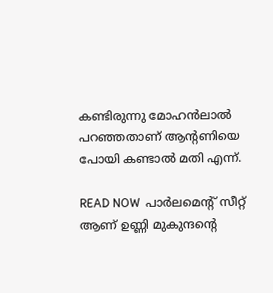കണ്ടിരുന്നു മോഹൻലാൽ പറഞ്ഞതാണ് ആന്റണിയെ പോയി കണ്ടാൽ മതി എന്ന്.

READ NOW  പാർലമെന്റ് സീറ്റ് ആണ് ഉണ്ണി മുകുന്ദന്റെ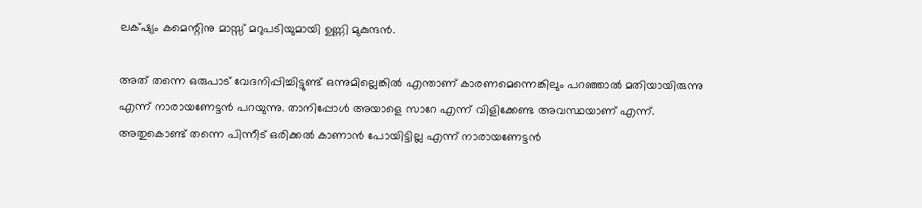ലക്‌ഷ്യം കമെന്റിനു മാസ്സ് മറുപടിയുമായി ഉണ്ണി മുകുന്ദൻ.

അത് തന്നെ ഒരുപാട് വേദനിപ്പിച്ചിട്ടുണ്ട് ഒന്നുമില്ലെങ്കിൽ എന്താണ് കാരണമെന്നെങ്കിലും പറഞ്ഞാൽ മതിയായിരുന്നു എന്ന് നാരായണേട്ടൻ പറയുന്നു. താനിപ്പോൾ അയാളെ സാറേ എന്ന് വിളിക്കേണ്ട അവസ്ഥയാണ് എന്ന്. അതുകൊണ്ട് തന്നെ പിന്നീട് ഒരിക്കൽ കാണാൻ പോയിട്ടില്ല എന്ന് നാരായണേട്ടൻ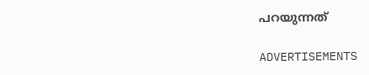പറയുന്നത്

ADVERTISEMENTS